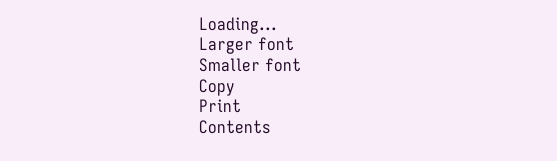Loading...
Larger font
Smaller font
Copy
Print
Contents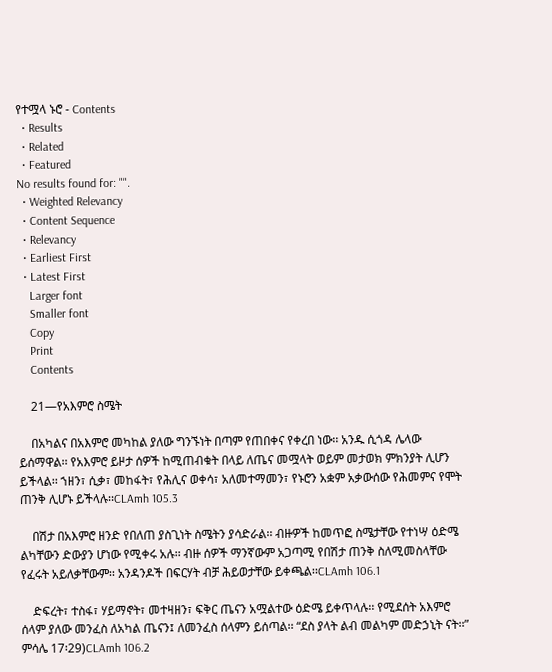የተሟላ ኑሮ - Contents
  • Results
  • Related
  • Featured
No results found for: "".
  • Weighted Relevancy
  • Content Sequence
  • Relevancy
  • Earliest First
  • Latest First
    Larger font
    Smaller font
    Copy
    Print
    Contents

    21—የአእምሮ ስሜት

    በአካልና በአእምሮ መካከል ያለው ግንኙነት በጣም የጠበቀና የቀረበ ነው፡፡ አንዱ ሲጎዳ ሌላው ይሰማዋል፡፡ የአእምሮ ይዞታ ሰዎች ከሚጠብቁት በላይ ለጤና መሟላት ወይም መታወክ ምክንያት ሊሆን ይችላል፡፡ ኀዘን፣ ሲቃ፣ መከፋት፣ የሕሊና ወቀሳ፣ አለመተማመን፣ የኑሮን አቋም አቃውሰው የሕመምና የሞት ጠንቅ ሊሆኑ ይችላሉ፡፡CLAmh 105.3

    በሽታ በአእምሮ ዘንድ የበለጠ ያስጊነት ስሜትን ያሳድራል፡፡ ብዙዎች ከመጥፎ ስሜታቸው የተነሣ ዕድሜ ልካቸውን ድውያን ሆነው የሚቀሩ አሉ፡፡ ብዙ ሰዎች ማንኛውም አጋጣሚ የበሽታ ጠንቅ ስለሚመስላቸው የፈሩት አይለቃቸውም፡፡ አንዳንዶች በፍርሃት ብቻ ሕይወታቸው ይቀጫል፡፡CLAmh 106.1

    ድፍረት፣ ተስፋ፣ ሃይማኖት፣ መተዛዘን፣ ፍቅር ጤናን አሟልተው ዕድሜ ይቀጥላሉ፡፡ የሚደሰት አእምሮ ሰላም ያለው መንፈስ ለአካል ጤናን፤ ለመንፈስ ሰላምን ይሰጣል፡፡ “ደስ ያላት ልብ መልካም መድኃኒት ናት፡፡” ምሳሌ 17፡29)CLAmh 106.2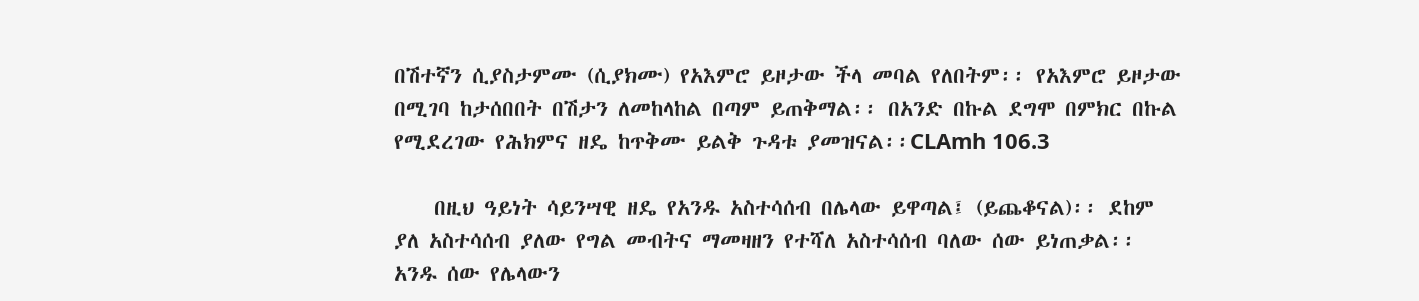በሽተኛን ሲያስታምሙ (ሲያክሙ) የአእምሮ ይዞታው ችላ መባል የለበትም፡፡ የአእምሮ ይዞታው በሚገባ ከታሰበበት በሽታን ለመከላከል በጣም ይጠቅማል፡፡ በአንድ በኩል ደግሞ በምክር በኩል የሚደረገው የሕክምና ዘዴ ከጥቅሙ ይልቅ ጉዳቱ ያመዝናል፡፡CLAmh 106.3

    በዚህ ዓይነት ሳይንሣዊ ዘዴ የአንዱ አስተሳሰብ በሌላው ይዋጣል፤ (ይጨቆናል)፡፡ ደከም ያለ አስተሳሰብ ያለው የግል መብትና ማመዛዘን የተሻለ አስተሳሰብ ባለው ሰው ይነጠቃል፡፡ አንዱ ሰው የሌላውን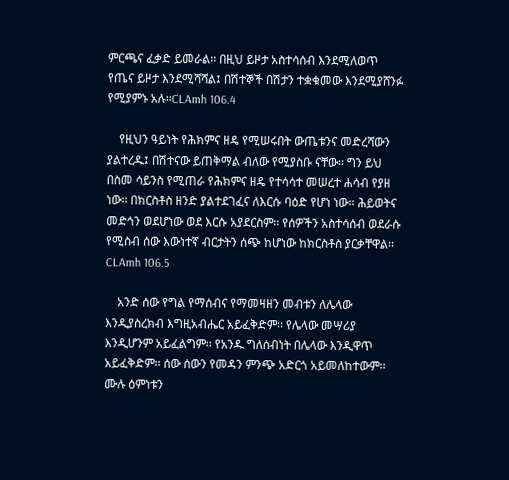ምርጫና ፈቃድ ይመራል፡፡ በዚህ ይዞታ አስተሳሰብ እንደሚለወጥ የጤና ይዞታ እንደሚሻሻል፤ በሽተኞች በሽታን ተቋቁመው እንደሚያሸንፉ የሚያምኑ አሉ፡፡CLAmh 106.4

    የዚህን ዓይነት የሕክምና ዘዴ የሚሠሩበት ውጤቱንና መድረሻውን ያልተረዱ፤ በሽተናው ይጠቅማል ብለው የሚያስቡ ናቸው፡፡ ግን ይህ በስመ ሳይንስ የሚጠራ የሕክምና ዘዴ የተሳሳተ መሠረተ ሐሳብ የያዘ ነው፡፡ በክርስቶስ ዘንድ ያልተደገፈና ለእርሱ ባዕድ የሆነ ነው፡፡ ሕይወትና መድኅን ወደሆነው ወደ እርሱ አያደርስም፡፡ የሰዎችን አስተሳሰብ ወደራሱ የሚስብ ሰው እውነተኛ ብርታትን ሰጭ ከሆነው ከክርስቶስ ያርቃቸዋል፡፡CLAmh 106.5

    አንድ ሰው የግል የማሰብና የማመዛዘን መብቱን ለሌላው እንዲያስረክብ እግዚአብሔር አይፈቅድም፡፡ የሌላው መሣሪያ እንዲሆንም አይፈልግም፡፡ የአንዱ ግለሰብነት በሌላው እንዲዋጥ አይፈቅድም፡፡ ሰው ሰውን የመዳን ምንጭ አድርጎ አይመለከተውም፡፡ ሙሉ ዕምነቱን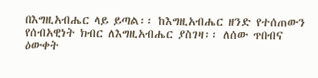በእግዚአብሔር ላይ ይጣል፡፡ ከእግዚአብሔር ዘንድ የተሰጠውን የሰብአዊነት ክብር ለእግዚአብሔር ያስገዛ፡፡ ለሰው ጥበብና ዕውቀት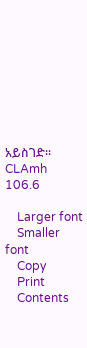አይስገድ፡፡CLAmh 106.6

    Larger font
    Smaller font
    Copy
    Print
    Contents